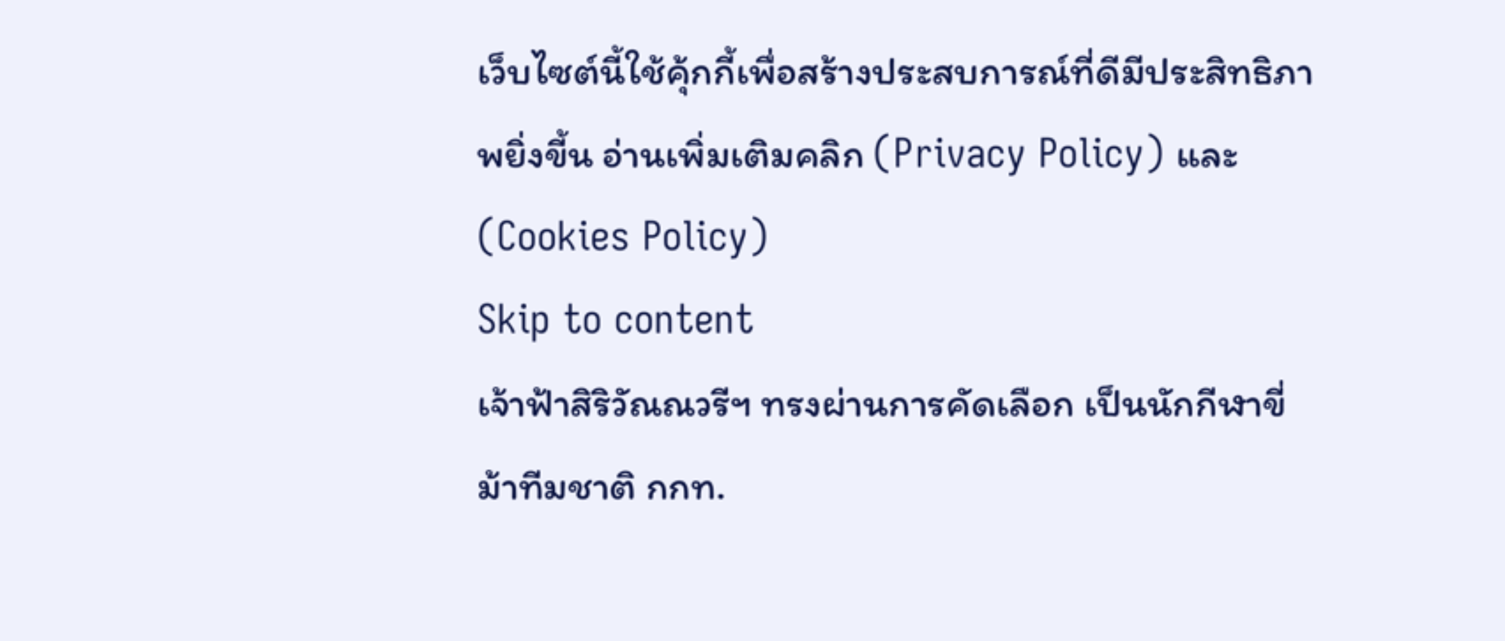เว็บไซต์นี้ใช้คุ้กกี้เพื่อสร้างประสบการณ์ที่ดีมีประสิทธิภาพยิ่งขี้น อ่านเพิ่มเติมคลิก (Privacy Policy) และ (Cookies Policy)
Skip to content
เจ้าฟ้าสิริวัณณวรีฯ ทรงผ่านการคัดเลือก เป็นนักกีฬาขี่ม้าทีมชาติ กกท.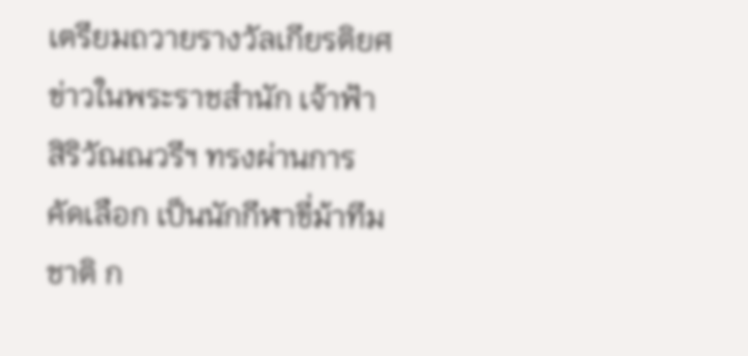เตรียมถวายรางวัลเกียรติยศ
ข่าวในพระราชสำนัก เจ้าฟ้าสิริวัณณวรีฯ ทรงผ่านการคัดเลือก เป็นนักกีฬาขี่ม้าทีมชาติ ก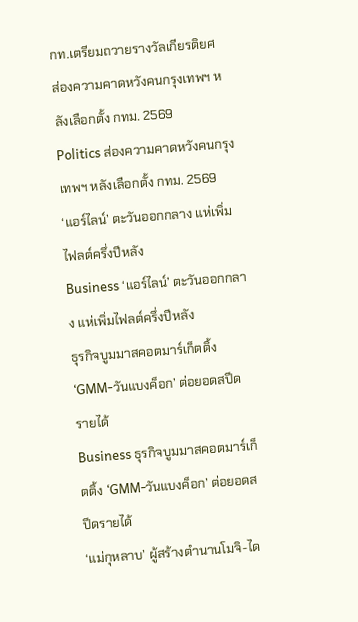กท.เตรียมถวายรางวัลเกียรติยศ
ส่องความคาดหวังคนกรุงเทพฯ หลังเลือกตั้ง กทม. 2569
Politics ส่องความคาดหวังคนกรุงเทพฯ หลังเลือกตั้ง กทม. 2569
‘แอร์ไลน์’ ตะวันออกกลาง แห่เพิ่มไฟลต์ครึ่งปีหลัง
Business ‘แอร์ไลน์’ ตะวันออกกลาง แห่เพิ่มไฟลต์ครึ่งปีหลัง
ธุรกิจบูมมาสคอตมาร์เก็ตติ้ง ‘GMM-วันแบงค็อก’ ต่อยอดสปีดรายได้
Business ธุรกิจบูมมาสคอตมาร์เก็ตติ้ง ‘GMM-วันแบงค็อก’ ต่อยอดสปีดรายได้
‘แม่กุหลาบ’ ผู้สร้างตำนานโมจิ-ได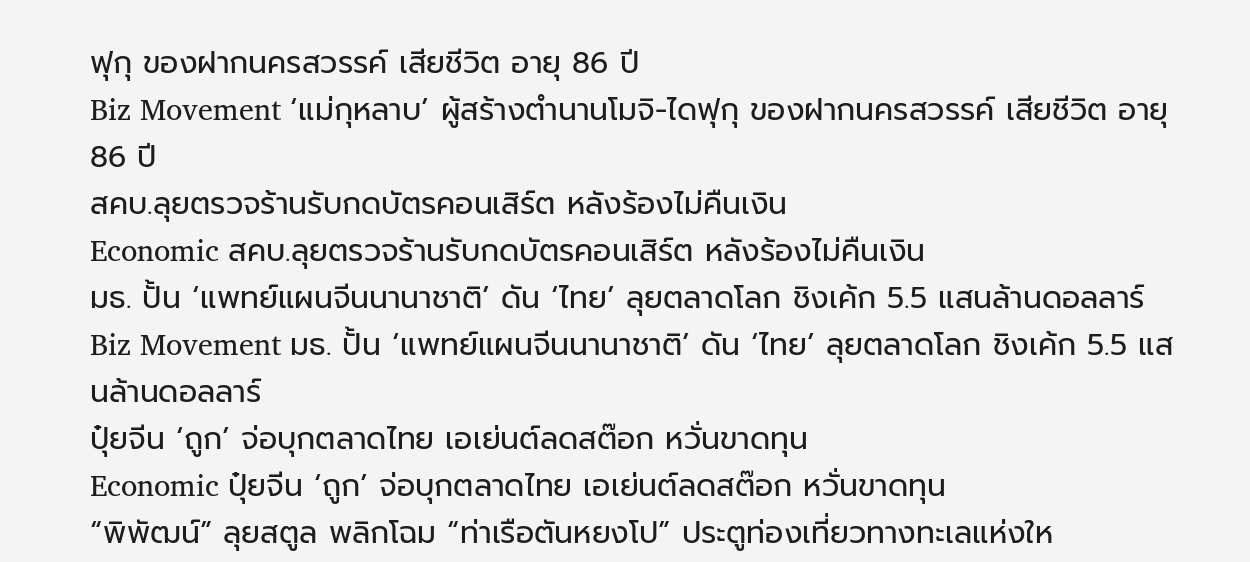ฟุกุ ของฝากนครสวรรค์ เสียชีวิต อายุ 86 ปี
Biz Movement ‘แม่กุหลาบ’ ผู้สร้างตำนานโมจิ-ไดฟุกุ ของฝากนครสวรรค์ เสียชีวิต อายุ 86 ปี
สคบ.ลุยตรวจร้านรับกดบัตรคอนเสิร์ต หลังร้องไม่คืนเงิน
Economic สคบ.ลุยตรวจร้านรับกดบัตรคอนเสิร์ต หลังร้องไม่คืนเงิน
มธ. ปั้น ‘แพทย์แผนจีนนานาชาติ’ ดัน ‘ไทย’ ลุยตลาดโลก ชิงเค้ก 5.5 แสนล้านดอลลาร์
Biz Movement มธ. ปั้น ‘แพทย์แผนจีนนานาชาติ’ ดัน ‘ไทย’ ลุยตลาดโลก ชิงเค้ก 5.5 แสนล้านดอลลาร์
ปุ๋ยจีน ‘ถูก’ จ่อบุกตลาดไทย เอเย่นต์ลดสต๊อก หวั่นขาดทุน
Economic ปุ๋ยจีน ‘ถูก’ จ่อบุกตลาดไทย เอเย่นต์ลดสต๊อก หวั่นขาดทุน
“พิพัฒน์” ลุยสตูล พลิกโฉม “ท่าเรือตันหยงโป” ประตูท่องเที่ยวทางทะเลแห่งให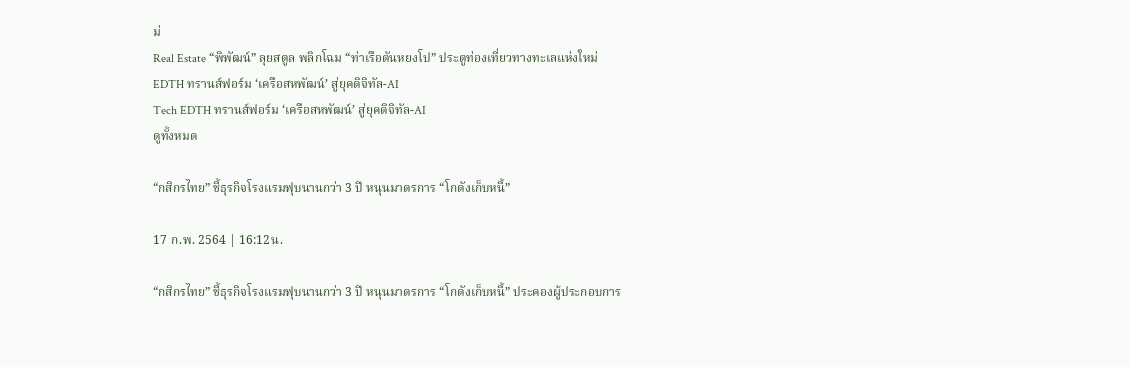ม่
Real Estate “พิพัฒน์” ลุยสตูล พลิกโฉม “ท่าเรือตันหยงโป” ประตูท่องเที่ยวทางทะเลแห่งใหม่
EDTH ทรานส์ฟอร์ม ‘เครือสหพัฒน์’ สู่ยุคดิจิทัล-AI
Tech EDTH ทรานส์ฟอร์ม ‘เครือสหพัฒน์’ สู่ยุคดิจิทัล-AI
ดูทั้งหมด

“กสิกรไทย” ชี้ธุรกิจโรงแรมฟุบนานกว่า 3 ปี หนุนมาตรการ “โกดังเก็บหนี้”

17 ก.พ. 2564 | 16:12น.

“กสิกรไทย” ชี้ธุรกิจโรงแรมฟุบนานกว่า 3 ปี หนุนมาตรการ “โกดังเก็บหนี้” ประคองผู้ประกอบการ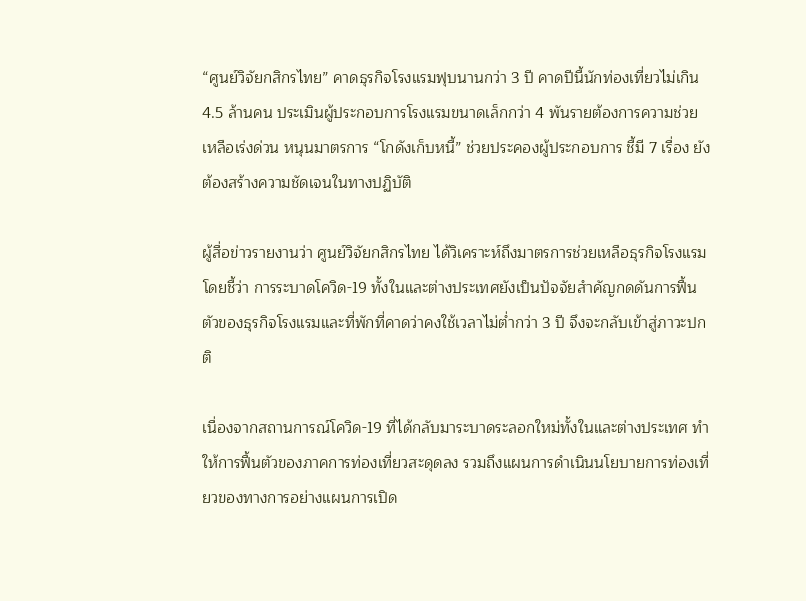“ศูนย์วิจัยกสิกรไทย” คาดธุรกิจโรงแรมฟุบนานกว่า 3 ปี คาดปีนี้นักท่องเที่ยวไม่เกิน 4.5 ล้านคน ประเมินผู้ประกอบการโรงแรมขนาดเล็กกว่า 4 พันรายต้องการความช่วยเหลือเร่งด่วน หนุนมาตรการ “โกดังเก็บหนี้” ช่วยประคองผู้ประกอบการ ชี้มี 7 เรื่อง ยังต้องสร้างความชัดเจนในทางปฏิบัติ

ผู้สื่อข่าวรายงานว่า ศูนย์วิจัยกสิกรไทย ได้วิเคราะห์ถึงมาตรการช่วยเหลือธุรกิจโรงแรม โดยชี้ว่า การระบาดโควิด-19 ทั้งในและต่างประเทศยังเป็นปัจจัยสำคัญกดดันการฟื้นตัวของธุรกิจโรงแรมและที่พักที่คาดว่าคงใช้เวลาไม่ต่ำกว่า 3 ปี จึงจะกลับเข้าสู่ภาวะปกติ

เนื่องจากสถานการณ์โควิด-19 ที่ได้กลับมาระบาดระลอกใหม่ทั้งในและต่างประเทศ ทำให้การฟื้นตัวของภาคการท่องเที่ยวสะดุดลง รวมถึงแผนการดำเนินนโยบายการท่องเที่ยวของทางการอย่างแผนการเปิด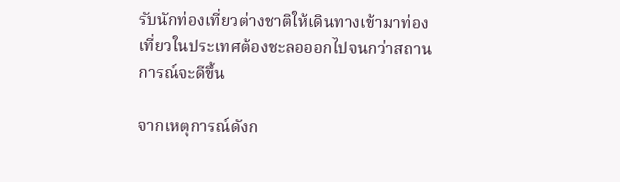รับนักท่องเที่ยวต่างชาติให้เดินทางเข้ามาท่องเที่ยวในประเทศต้องชะลอออกไปจนกว่าสถานการณ์จะดีขึ้น

จากเหตุการณ์ดังก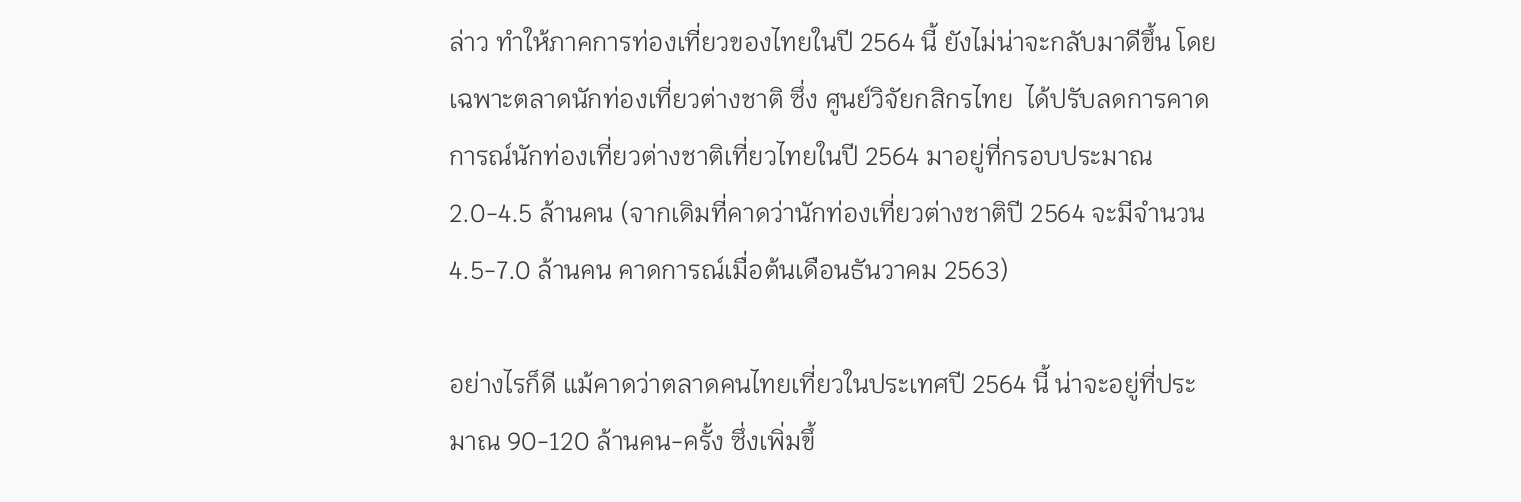ล่าว ทำให้ภาคการท่องเที่ยวของไทยในปี 2564 นี้ ยังไม่น่าจะกลับมาดีขึ้น โดยเฉพาะตลาดนักท่องเที่ยวต่างชาติ ซึ่ง ศูนย์วิจัยกสิกรไทย  ได้ปรับลดการคาดการณ์นักท่องเที่ยวต่างชาติเที่ยวไทยในปี 2564 มาอยู่ที่กรอบประมาณ 2.0-4.5 ล้านคน (จากเดิมที่คาดว่านักท่องเที่ยวต่างชาติปี 2564 จะมีจำนวน 4.5-7.0 ล้านคน คาดการณ์เมื่อต้นเดือนธันวาคม 2563)

อย่างไรก็ดี แม้คาดว่าตลาดคนไทยเที่ยวในประเทศปี 2564 นี้ น่าจะอยู่ที่ประมาณ 90-120 ล้านคน-ครั้ง ซึ่งเพิ่มขึ้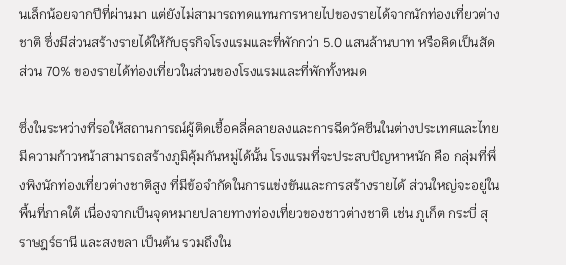นเล็กน้อยจากปีที่ผ่านมา แต่ยังไม่สามารถทดแทนการหายไปของรายได้จากนักท่องเที่ยวต่างชาติ ซึ่งมีส่วนสร้างรายได้ให้กับธุรกิจโรงแรมและที่พักกว่า 5.0 แสนล้านบาท หรือคิดเป็นสัดส่วน 70% ของรายได้ท่องเที่ยวในส่วนของโรงแรมและที่พักทั้งหมด

ซึ่งในระหว่างที่รอให้สถานการณ์ผู้ติดเชื้อคลี่คลายลงและการฉีดวัคซีนในต่างประเทศและไทยมีความก้าวหน้าสามารถสร้างภูมิคุ้มกันหมู่ได้นั้น โรงแรมที่จะประสบปัญหาหนัก คือ กลุ่มที่พึ่งพิงนักท่องเที่ยวต่างชาติสูง ที่มีข้อจำกัดในการแข่งขันและการสร้างรายได้ ส่วนใหญ่จะอยู่ในพื้นที่ภาคใต้ เนื่องจากเป็นจุดหมายปลายทางท่องเที่ยวของชาวต่างชาติ เช่น ภูเก็ต กระบี่ สุราษฎร์ธานี และสงขลา เป็นต้น รวมถึงใน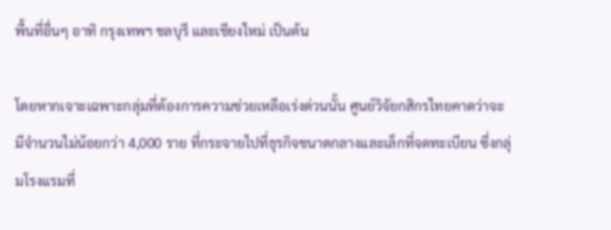พื้นที่อื่นๆ อาทิ กรุงเทพฯ ชลบุรี และเชียงใหม่ เป็นต้น

โดยหากเจาะเฉพาะกลุ่มที่ต้องการความช่วยเหลือเร่งด่วนนั้น ศูนย์วิจัยกสิกรไทยคาดว่าจะมีจำนวนไม่น้อยกว่า 4,000 ราย ที่กระจายไปที่ธุรกิจขนาดกลางและเล็กที่จดทะเบียน ซึ่งกลุ่มโรงแรมที่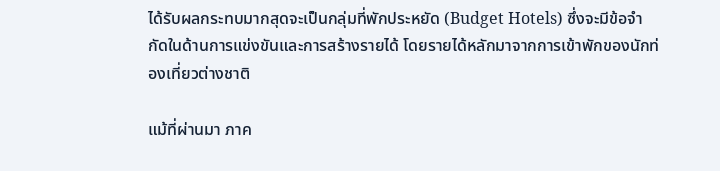ได้รับผลกระทบมากสุดจะเป็นกลุ่มที่พักประหยัด (Budget Hotels) ซึ่งจะมีข้อจำกัดในด้านการแข่งขันและการสร้างรายได้ โดยรายได้หลักมาจากการเข้าพักของนักท่องเที่ยวต่างชาติ

แม้ที่ผ่านมา ภาค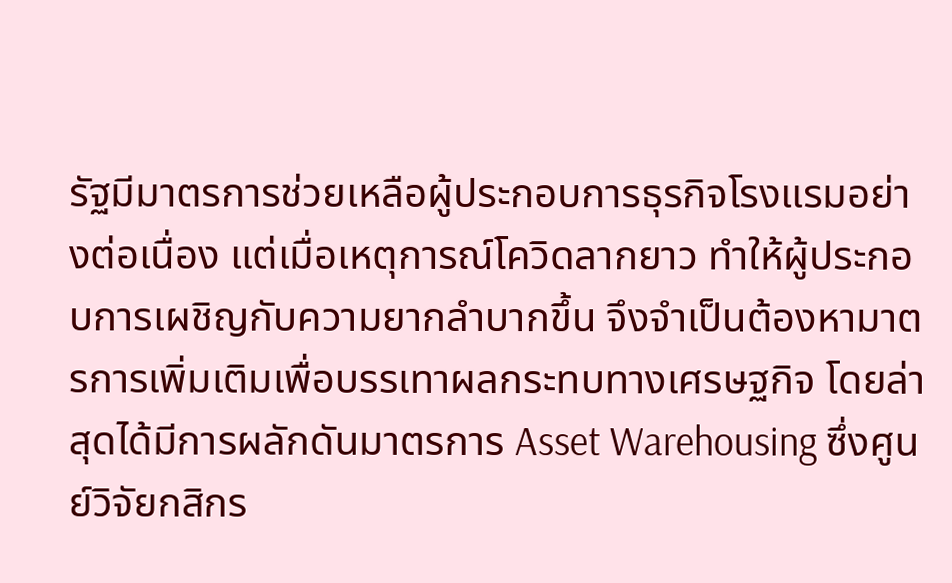รัฐมีมาตรการช่วยเหลือผู้ประกอบการธุรกิจโรงแรมอย่างต่อเนื่อง แต่เมื่อเหตุการณ์โควิดลากยาว ทำให้ผู้ประกอบการเผชิญกับความยากลำบากขึ้น จึงจำเป็นต้องหามาตรการเพิ่มเติมเพื่อบรรเทาผลกระทบทางเศรษฐกิจ โดยล่าสุดได้มีการผลักดันมาตรการ Asset Warehousing ซึ่งศูนย์วิจัยกสิกร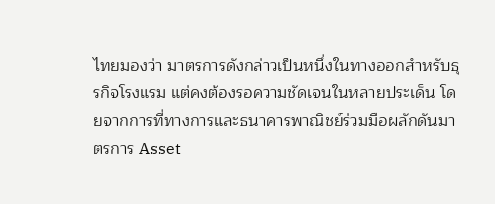ไทยมองว่า มาตรการดังกล่าวเป็นหนึ่งในทางออกสำหรับธุรกิจโรงแรม แต่คงต้องรอความชัดเจนในหลายประเด็น โดยจากการที่ทางการและธนาคารพาณิชย์ร่วมมือผลักดันมาตรการ Asset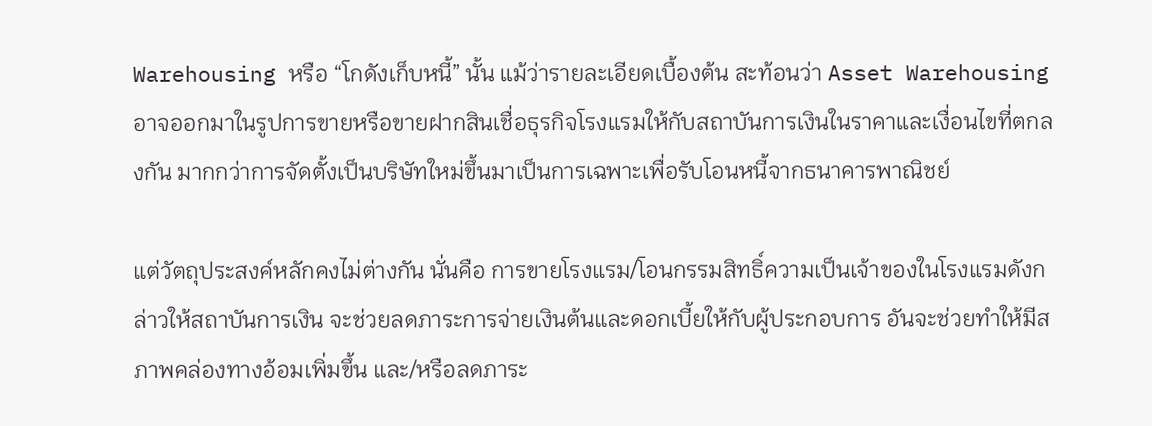Warehousing หรือ “โกดังเก็บหนี้” นั้น แม้ว่ารายละเอียดเบื้องต้น สะท้อนว่า Asset Warehousing อาจออกมาในรูปการขายหรือขายฝากสินเชื่อธุรกิจโรงแรมให้กับสถาบันการเงินในราคาและเงื่อนไขที่ตกลงกัน มากกว่าการจัดตั้งเป็นบริษัทใหม่ขึ้นมาเป็นการเฉพาะเพื่อรับโอนหนี้จากธนาคารพาณิชย์

แต่วัตถุประสงค์หลักคงไม่ต่างกัน นั่นคือ การขายโรงแรม/โอนกรรมสิทธิ์ความเป็นเจ้าของในโรงแรมดังกล่าวให้สถาบันการเงิน จะช่วยลดภาระการจ่ายเงินต้นและดอกเบี้ยให้กับผู้ประกอบการ อันจะช่วยทำให้มีสภาพคล่องทางอ้อมเพิ่มขึ้น และ/หรือลดภาระ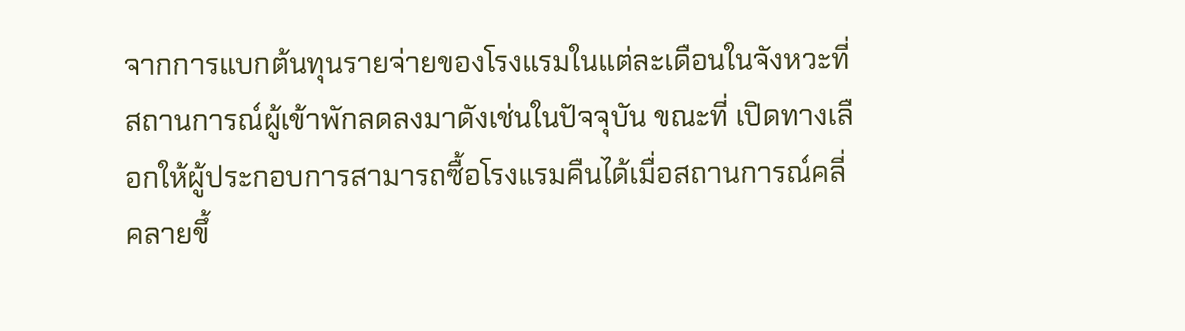จากการแบกต้นทุนรายจ่ายของโรงแรมในแต่ละเดือนในจังหวะที่สถานการณ์ผู้เข้าพักลดลงมาดังเช่นในปัจจุบัน ขณะที่ เปิดทางเลือกให้ผู้ประกอบการสามารถซื้อโรงแรมคืนได้เมื่อสถานการณ์คลี่คลายขึ้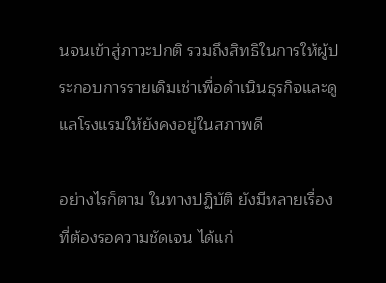นจนเข้าสู่ภาวะปกติ รวมถึงสิทธิในการให้ผู้ประกอบการรายเดิมเช่าเพื่อดำเนินธุรกิจและดูแลโรงแรมให้ยังคงอยู่ในสภาพดี

อย่างไรก็ตาม ในทางปฏิบัติ ยังมีหลายเรื่องที่ต้องรอความชัดเจน ได้แก่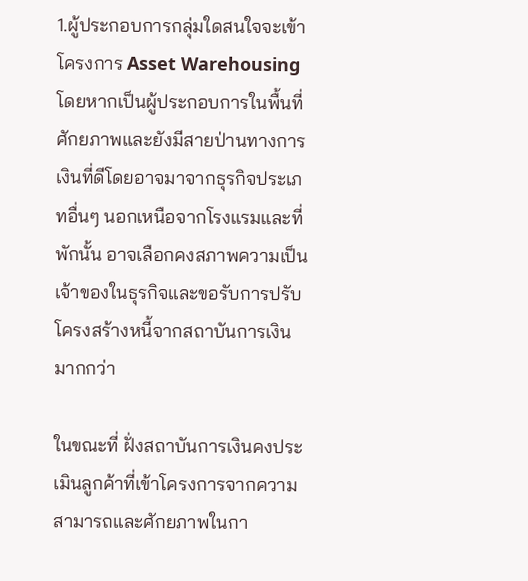1.ผู้ประกอบการกลุ่มใดสนใจจะเข้าโครงการ Asset Warehousing โดยหากเป็นผู้ประกอบการในพื้นที่ศักยภาพและยังมีสายป่านทางการเงินที่ดีโดยอาจมาจากธุรกิจประเภทอื่นๆ นอกเหนือจากโรงแรมและที่พักนั้น อาจเลือกคงสภาพความเป็นเจ้าของในธุรกิจและขอรับการปรับโครงสร้างหนี้จากสถาบันการเงินมากกว่า

ในขณะที่ ฝั่งสถาบันการเงินคงประเมินลูกค้าที่เข้าโครงการจากความสามารถและศักยภาพในกา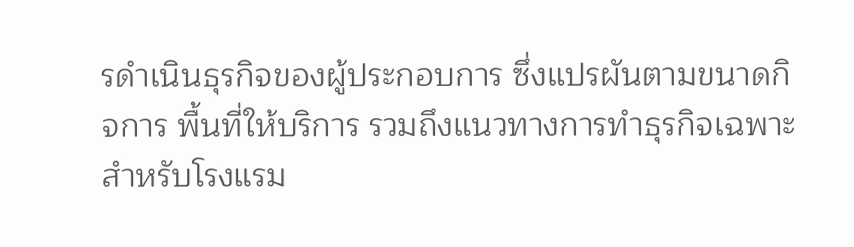รดำเนินธุรกิจของผู้ประกอบการ ซึ่งแปรผันตามขนาดกิจการ พื้นที่ให้บริการ รวมถึงแนวทางการทำธุรกิจเฉพาะสำหรับโรงแรม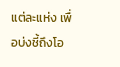แต่ละแห่ง เพื่อบ่งชี้ถึงโอ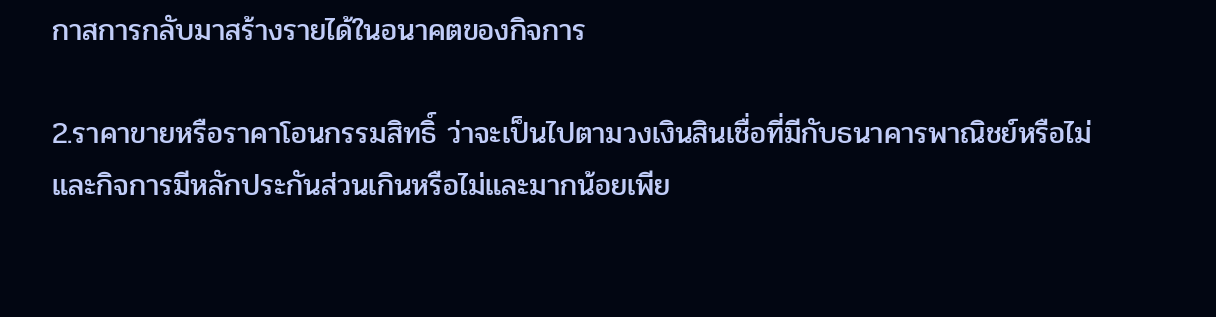กาสการกลับมาสร้างรายได้ในอนาคตของกิจการ

2.ราคาขายหรือราคาโอนกรรมสิทธิ์ ว่าจะเป็นไปตามวงเงินสินเชื่อที่มีกับธนาคารพาณิชย์หรือไม่ และกิจการมีหลักประกันส่วนเกินหรือไม่และมากน้อยเพีย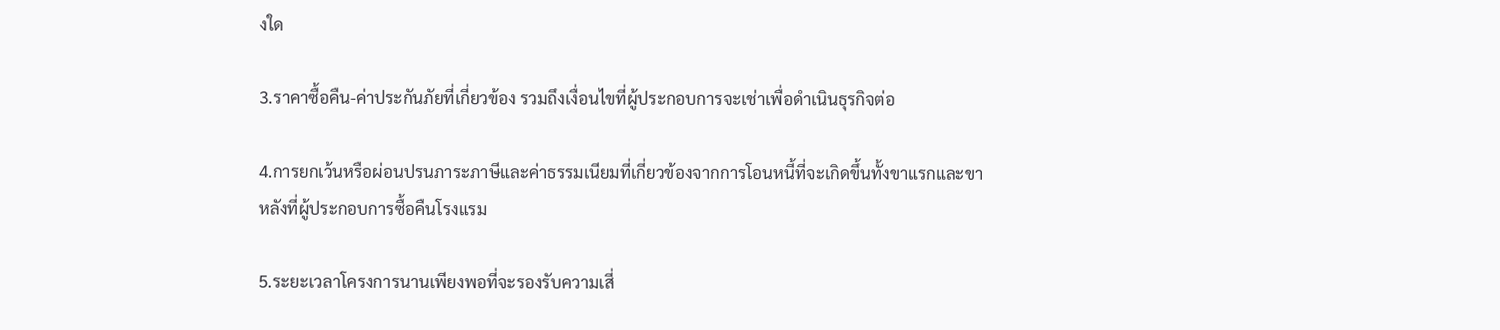งใด

3.ราคาซื้อคืน-ค่าประกันภัยที่เกี่ยวข้อง รวมถึงเงื่อนไขที่ผู้ประกอบการจะเช่าเพื่อดำเนินธุรกิจต่อ

4.การยกเว้นหรือผ่อนปรนภาระภาษีและค่าธรรมเนียมที่เกี่ยวข้องจากการโอนหนี้ที่จะเกิดขึ้นทั้งขาแรกและขาหลังที่ผู้ประกอบการซื้อคืนโรงแรม

5.ระยะเวลาโครงการนานเพียงพอที่จะรองรับความเสี่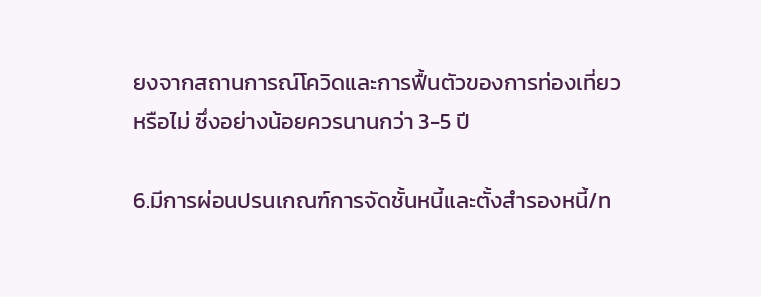ยงจากสถานการณ์โควิดและการฟื้นตัวของการท่องเที่ยวหรือไม่ ซึ่งอย่างน้อยควรนานกว่า 3-5 ปี

6.มีการผ่อนปรนเกณฑ์การจัดชั้นหนี้และตั้งสำรองหนี้/ท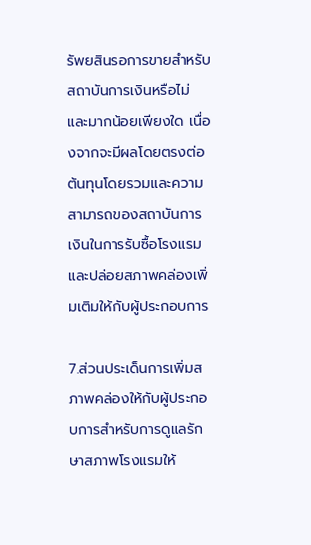รัพยสินรอการขายสำหรับสถาบันการเงินหรือไม่ และมากน้อยเพียงใด เนื่องจากจะมีผลโดยตรงต่อต้นทุนโดยรวมและความสามารถของสถาบันการเงินในการรับซื้อโรงแรม และปล่อยสภาพคล่องเพิ่มเติมให้กับผู้ประกอบการ

7.ส่วนประเด็นการเพิ่มสภาพคล่องให้กับผู้ประกอบการสำหรับการดูแลรักษาสภาพโรงแรมให้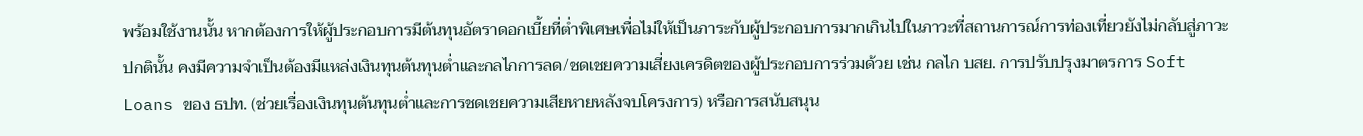พร้อมใช้งานนั้น หากต้องการให้ผู้ประกอบการมีต้นทุนอัตราดอกเบี้ยที่ต่ำพิเศษเพื่อไม่ให้เป็นภาระกับผู้ประกอบการมากเกินไปในภาวะที่สถานการณ์การท่องเที่ยวยังไม่กลับสู่ภาวะปกตินั้น คงมีความจำเป็นต้องมีแหล่งเงินทุนต้นทุนต่ำและกลไกการลด/ชดเชยความเสี่ยงเครดิตของผู้ประกอบการร่วมด้วย เช่น กลไก บสย. การปรับปรุงมาตรการ Soft Loans ของ ธปท. (ช่วยเรื่องเงินทุนต้นทุนต่ำและการชดเชยความเสียหายหลังจบโครงการ) หรือการสนับสนุน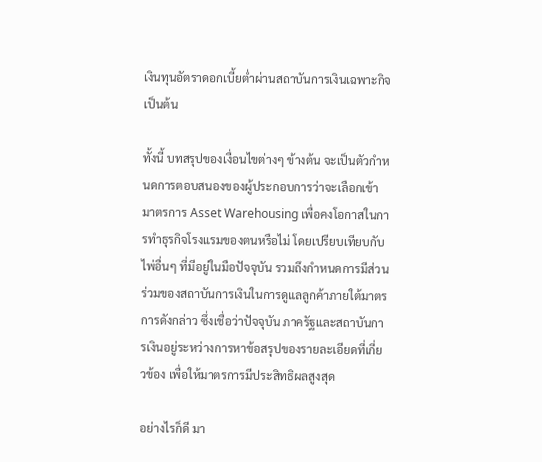เงินทุนอัตราดอกเบี้ยต่ำผ่านสถาบันการเงินเฉพาะกิจ เป็นต้น

ทั้งนี้ บทสรุปของเงื่อนไขต่างๆ ข้างต้น จะเป็นตัวกำหนดการตอบสนองของผู้ประกอบการว่าจะเลือกเข้ามาตรการ Asset Warehousing เพื่อคงโอกาสในการทำธุรกิจโรงแรมของตนหรือไม่ โดยเปรียบเทียบกับไพ่อื่นๆ ที่มีอยู่ในมือปัจจุบัน รวมถึงกำหนดการมีส่วนร่วมของสถาบันการเงินในการดูแลลูกค้าภายใต้มาตรการดังกล่าว ซึ่งเชื่อว่าปัจจุบัน ภาครัฐและสถาบันการเงินอยู่ระหว่างการหาข้อสรุปของรายละเอียดที่เกี่ยวข้อง เพื่อให้มาตรการมีประสิทธิผลสูงสุด

อย่างไรก็ดี มา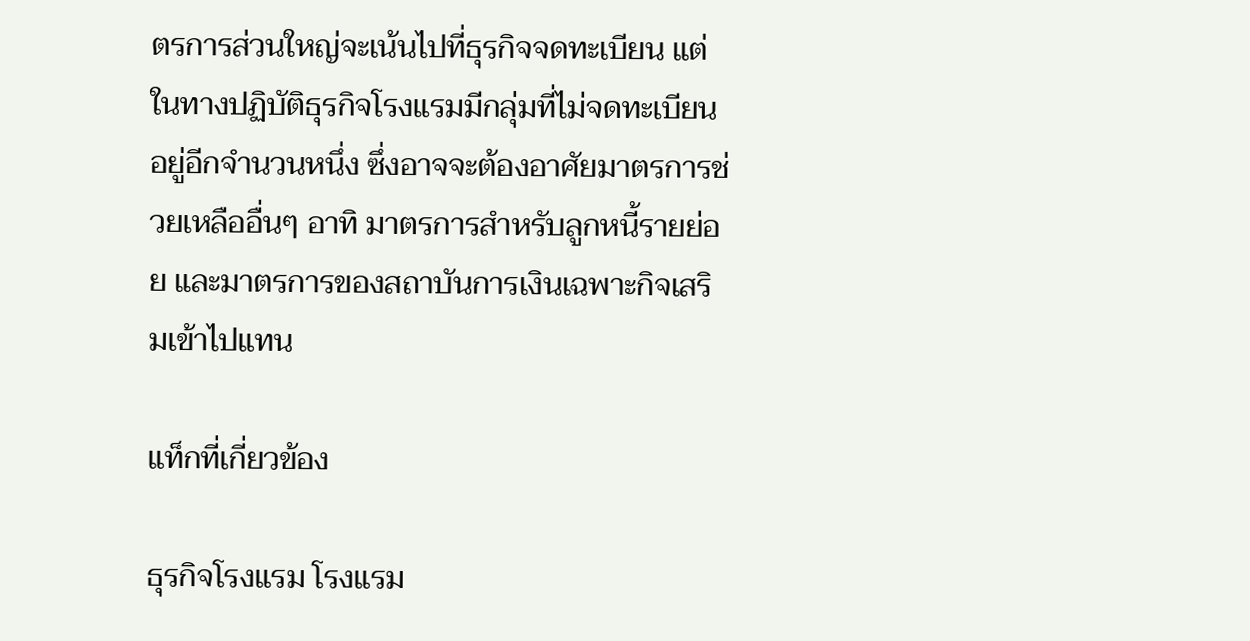ตรการส่วนใหญ่จะเน้นไปที่ธุรกิจจดทะเบียน แต่ในทางปฏิบัติธุรกิจโรงแรมมีกลุ่มที่ไม่จดทะเบียนอยู่อีกจำนวนหนึ่ง ซึ่งอาจจะต้องอาศัยมาตรการช่วยเหลืออื่นๆ อาทิ มาตรการสำหรับลูกหนี้รายย่อย และมาตรการของสถาบันการเงินเฉพาะกิจเสริมเข้าไปแทน

แท็กที่เกี่ยวข้อง

ธุรกิจโรงแรม โรงแรม